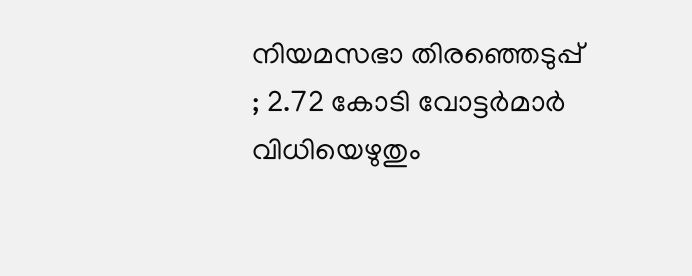നിയമസഭാ തിരഞ്ഞെടുപ്പ് ; 2.72 കോടി വോട്ടർമാർ വിധിയെഴുതും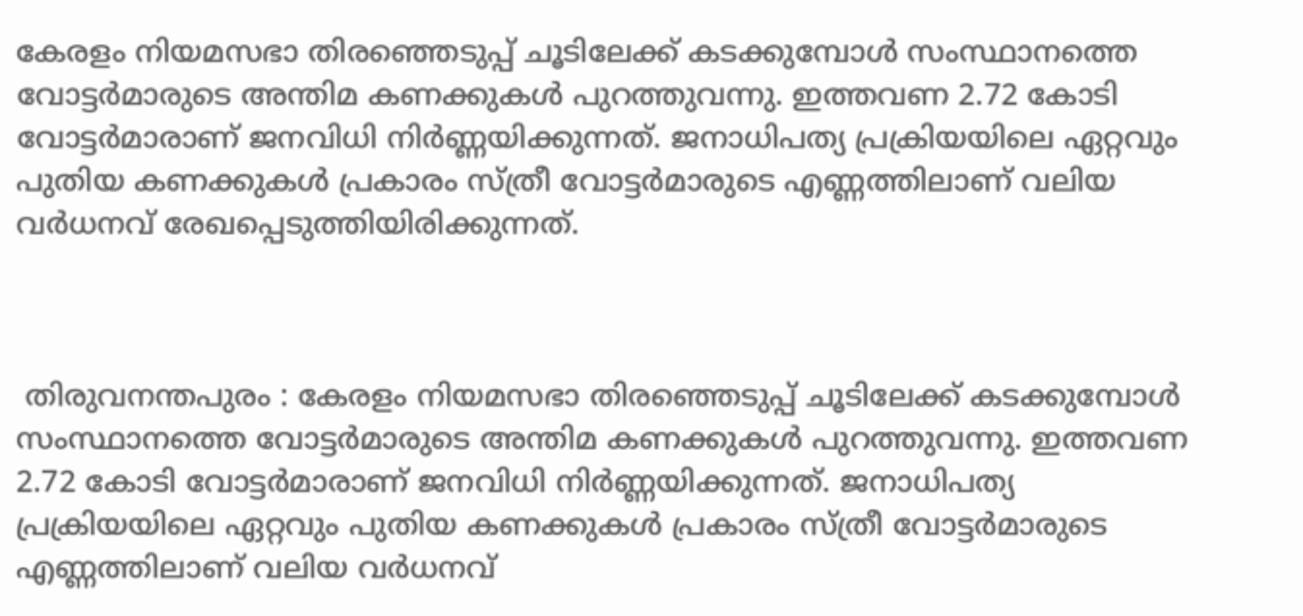കേരളം നിയമസഭാ തിരഞ്ഞെടുപ്പ് ചൂടിലേക്ക് കടക്കുമ്പോൾ സംസ്ഥാനത്തെ വോട്ടർമാരുടെ അന്തിമ കണക്കുകൾ പുറത്തുവന്നു. ഇത്തവണ 2.72 കോടി വോട്ടർമാരാണ് ജനവിധി നിർണ്ണയിക്കുന്നത്. ജനാധിപത്യ പ്രക്രിയയിലെ ഏറ്റവും പുതിയ കണക്കുകൾ പ്രകാരം സ്ത്രീ വോട്ടർമാരുടെ എണ്ണത്തിലാണ് വലിയ വർധനവ് രേഖപ്പെടുത്തിയിരിക്കുന്നത്.



 തിരുവനന്തപുരം : കേരളം നിയമസഭാ തിരഞ്ഞെടുപ്പ് ചൂടിലേക്ക് കടക്കുമ്പോൾ സംസ്ഥാനത്തെ വോട്ടർമാരുടെ അന്തിമ കണക്കുകൾ പുറത്തുവന്നു. ഇത്തവണ 2.72 കോടി വോട്ടർമാരാണ് ജനവിധി നിർണ്ണയിക്കുന്നത്. ജനാധിപത്യ പ്രക്രിയയിലെ ഏറ്റവും പുതിയ കണക്കുകൾ പ്രകാരം സ്ത്രീ വോട്ടർമാരുടെ എണ്ണത്തിലാണ് വലിയ വർധനവ്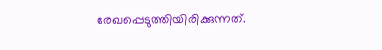രേഖപ്പെടുത്തിയിരിക്കുന്നത്.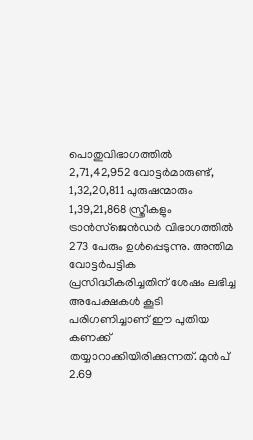പൊതുവിഭാഗത്തിൽ 2,71,42,952 വോട്ടർമാരുണ്ട്, 1,32,20,811 പുരുഷന്മാരും 1,39,21,868 സ്ത്രീകളും ട്രാൻസ്ജെൻഡർ വിഭാഗത്തിൽ 273 പേരും ഉൾപ്പെടുന്നു. അന്തിമ വോട്ടർപട്ടിക പ്രസിദ്ധീകരിച്ചതിന് ശേഷം ലഭിച്ച അപേക്ഷകൾ കൂടി പരിഗണിച്ചാണ് ഈ പുതിയ കണക്ക് തയ്യാറാക്കിയിരിക്കുന്നത്. മുൻപ് 2.69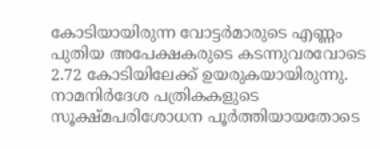കോടിയായിരുന്ന വോട്ടർമാരുടെ എണ്ണം പുതിയ അപേക്ഷകരുടെ കടന്നുവരവോടെ 2.72 കോടിയിലേക്ക് ഉയരുകയായിരുന്നു. നാമനിർദേശ പത്രികകളുടെ സൂക്ഷ്മപരിശോധന പൂർത്തിയായതോടെ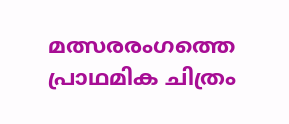മത്സരരംഗത്തെ പ്രാഥമിക ചിത്രം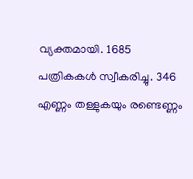വ്യക്തമായി. 1685 പത്രികകൾ സ്വീകരിച്ചു. 346 എണ്ണം തള്ളുകയും രണ്ടെണ്ണം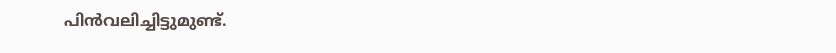പിൻവലിച്ചിട്ടുമുണ്ട്.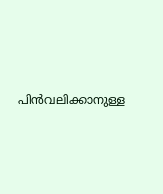പിൻവലിക്കാനുള്ള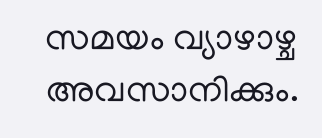സമയം വ്യാഴാഴ്ച അവസാനിക്കും.